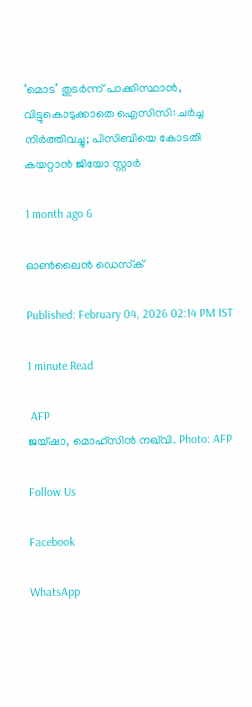‘മൊട’ തുടർന്ന് പാക്കിസ്ഥാൻ, വിട്ടുകൊടുക്കാതെ ഐസിസി: ചർച്ച നിർത്തിവച്ചു; പിസിബിയെ കോടതി കയറ്റാൻ ജിയോ സ്റ്റാർ

1 month ago 6

ഓൺലൈൻ ഡെസ്‌ക്

Published: February 04, 2026 02:14 PM IST

1 minute Read

 AFP
ജയ്ഷാ, മൊഹ്സിൻ നഖ്‍വി. Photo: AFP

Follow Us

Facebook

WhatsApp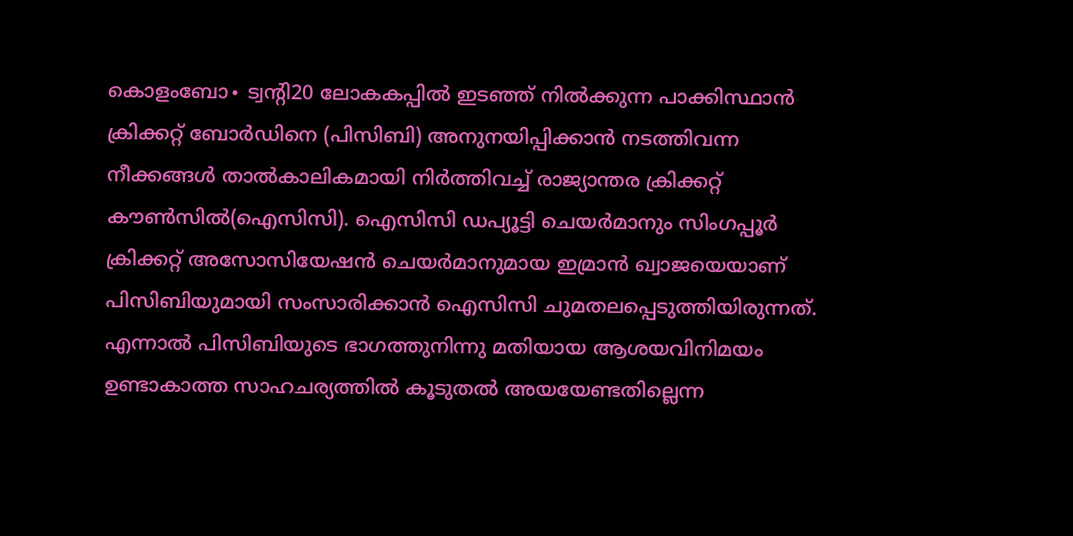കൊളംബോ∙ ട്വന്റി20 ലോകകപ്പിൽ ഇടഞ്ഞ് നിൽക്കുന്ന പാക്കിസ്ഥാൻ ക്രിക്കറ്റ് ബോർഡിനെ (പിസിബി) അനുനയിപ്പിക്കാൻ നടത്തിവന്ന നീക്കങ്ങൾ താൽകാലികമായി നിർത്തിവച്ച് രാജ്യാന്തര ക്രിക്കറ്റ് കൗൺസിൽ(ഐസിസി). ഐസിസി ഡപ്യൂട്ടി ചെയർമാനും സിംഗപ്പൂർ ക്രിക്കറ്റ് അസോസിയേഷൻ ചെയർമാനുമായ ഇമ്രാൻ ഖ്വാജയെയാണ് പിസിബിയുമായി സംസാരിക്കാൻ ഐസിസി ചുമതലപ്പെടുത്തിയിരുന്നത്. എന്നാൽ പിസിബിയുടെ ഭാഗത്തുനിന്നു മതിയായ ആശയവിനിമയം ഉണ്ടാകാത്ത സാഹചര്യത്തിൽ കൂടുതൽ അയയേണ്ടതില്ലെന്ന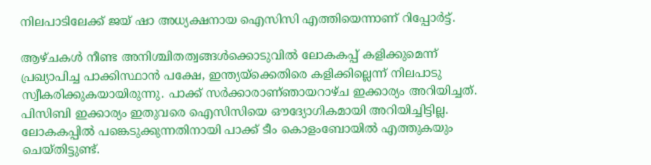നിലപാടിലേക്ക് ജയ് ഷാ അധ്യക്ഷനായ ഐസിസി എത്തിയെന്നാണ് റിപ്പോർട്ട്.

ആഴ്ചകൾ നീണ്ട അനിശ്ചിതത്വങ്ങൾക്കൊടുവിൽ ലോകകപ്പ് കളിക്കുമെന്ന്  പ്രഖ്യാപിച്ച പാക്കിസ്ഥാൻ പക്ഷേ, ഇന്ത്യയ്ക്കെതിരെ കളിക്കില്ലെന്ന് നിലപാടു സ്വീകരിക്കുകയായിരുന്നു. പാക്ക് സർക്കാരാണ്ഞായറാഴ്ച ഇക്കാര്യം അറിയിച്ചത്. പിസിബി ഇക്കാര്യം ഇതുവരെ ഐസിസിയെ ഔദ്യോഗികമായി അറിയിച്ചിട്ടില്ല. ലോകകപ്പിൽ പങ്കെടുക്കുന്നതിനായി പാക്ക് ടീം കൊളംബോയിൽ എത്തുകയും ചെയ്തിട്ടുണ്ട്.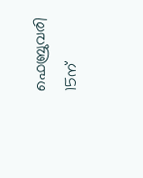ഫെബ്രുവരി 15ന്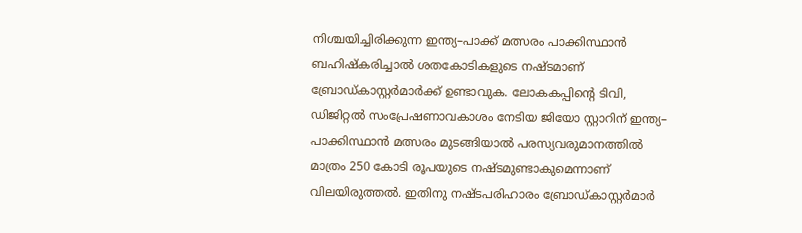നിശ്ചയിച്ചിരിക്കുന്ന ഇന്ത്യ–പാക്ക് മത്സരം പാക്കിസ്ഥാൻ ബഹിഷ്കരിച്ചാൽ ശതകോടികളുടെ നഷ്ടമാണ് ബ്രോഡ്കാസ്റ്റർമാർക്ക് ഉണ്ടാവുക. ലോകകപ്പിന്റെ ടിവി, ഡിജിറ്റൽ സംപ്രേഷണാവകാശം നേടിയ ജിയോ സ്റ്റാറിന് ഇന്ത്യ– പാക്കിസ്ഥാൻ മത്സരം മുടങ്ങിയാൽ പരസ്യവരുമാനത്തിൽ മാത്രം 250 കോടി രൂപയുടെ നഷ്ടമുണ്ടാകുമെന്നാണ് വിലയിരുത്തൽ. ഇതിനു നഷ്ടപരിഹാരം ബ്രോഡ്കാസ്റ്റർമാർ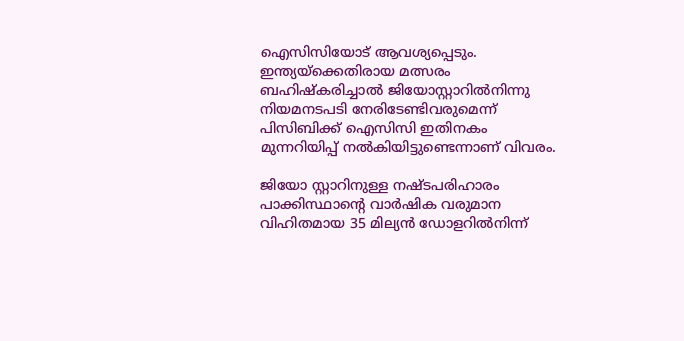ഐസിസിയോട് ആവശ്യപ്പെടും. ഇന്ത്യയ്‌ക്കെതിരായ മത്സരം ബഹിഷ്കരിച്ചാൽ ജിയോസ്റ്റാറിൽനിന്നു നിയമനടപടി നേരിടേണ്ടിവരുമെന്ന് പിസിബിക്ക് ഐസിസി ഇതിനകം മുന്നറിയിപ്പ് നൽകിയിട്ടുണ്ടെന്നാണ് വിവരം.

ജിയോ സ്റ്റാറിനുള്ള നഷ്ടപരിഹാരം പാക്കിസ്ഥാന്റെ വാർഷിക വരുമാന വിഹിതമായ 35 മില്യൻ ഡോളറിൽനിന്ന്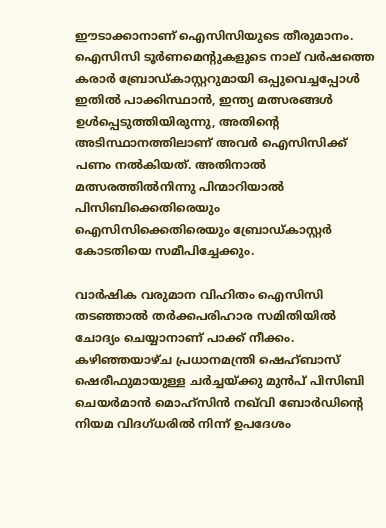ഈടാക്കാനാണ് ഐസിസിയുടെ തീരുമാനം. ഐസിസി ടൂർണമെന്റുകളുടെ നാല് വർഷത്തെ കരാർ ബ്രോഡ്കാസ്റ്ററുമായി ഒപ്പുവെച്ചപ്പോൾ ഇതിൽ പാക്കിസ്ഥാൻ, ഇന്ത്യ മത്സരങ്ങൾ ഉൾപ്പെടുത്തിയിരുന്നു, അതിന്റെ അടിസ്ഥാനത്തിലാണ് അവർ ഐസിസിക്ക് പണം നൽകിയത്. അതിനാൽ മത്സരത്തിൽനിന്നു പിന്മാറിയാൽ പിസിബിക്കെതിരെയും ഐസിസിക്കെതിരെയും ബ്രോഡ്കാസ്റ്റർ കോടതിയെ സമീപിച്ചേക്കും.

വാർഷിക വരുമാന വിഹിതം ഐസിസി തടഞ്ഞാൽ തർക്കപരിഹാര സമിതിയിൽ ചോദ്യം ചെയ്യാനാണ് പാക്ക് നീക്കം. കഴിഞ്ഞയാഴ്ച പ്രധാനമന്ത്രി ഷെഹ്ബാസ് ഷെരീഫുമായുള്ള ചർച്ചയ്ക്കു മുൻപ് പിസിബി ചെയർമാൻ മൊഹ്‌സിൻ നഖ്‌വി ബോർഡിന്റെ നിയമ വിദഗ്ധരിൽ നിന്ന് ഉപദേശം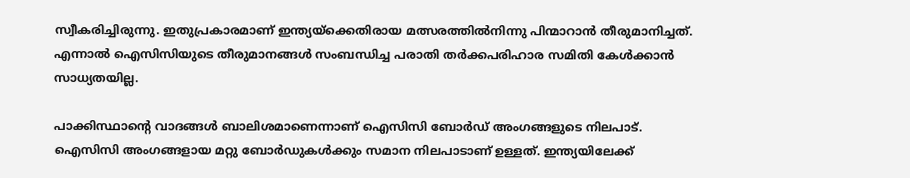സ്വീകരിച്ചിരുന്നു. ഇതുപ്രകാരമാണ് ഇന്ത്യയ്ക്കെതിരായ മത്സരത്തിൽനിന്നു പിന്മാറാൻ തീരുമാനിച്ചത്. എന്നാൽ ഐസിസിയുടെ തീരുമാനങ്ങൾ സംബന്ധിച്ച പരാതി തർക്കപരിഹാര സമിതി കേൾക്കാൻ സാധ്യതയില്ല.

പാക്കിസ്ഥാന്റെ വാദങ്ങൾ ബാലിശമാണെന്നാണ് ഐസിസി ബോർഡ് അംഗങ്ങളുടെ നിലപാട്. ഐസിസി അംഗങ്ങളായ മറ്റു ബോർഡുകൾക്കും സമാന നിലപാടാണ് ഉള്ളത്. ഇന്ത്യയിലേക്ക്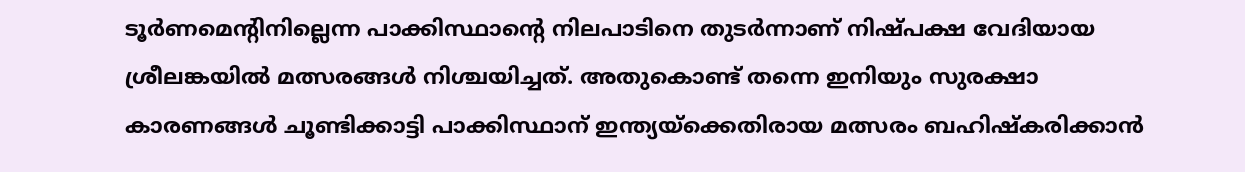ടൂർണമെന്റിനില്ലെന്ന പാക്കിസ്ഥാന്റെ നിലപാടിനെ തുടർന്നാണ് നിഷ്പക്ഷ വേദിയായ ശ്രീലങ്കയിൽ മത്സരങ്ങൾ നിശ്ചയിച്ചത്. അതുകൊണ്ട് തന്നെ ഇനിയും സുരക്ഷാ കാരണങ്ങൾ ചൂണ്ടിക്കാട്ടി പാക്കിസ്ഥാന് ഇന്ത്യയ്ക്കെതിരായ മത്സരം ബഹിഷ്കരിക്കാൻ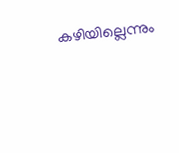കഴിയില്ലെന്നും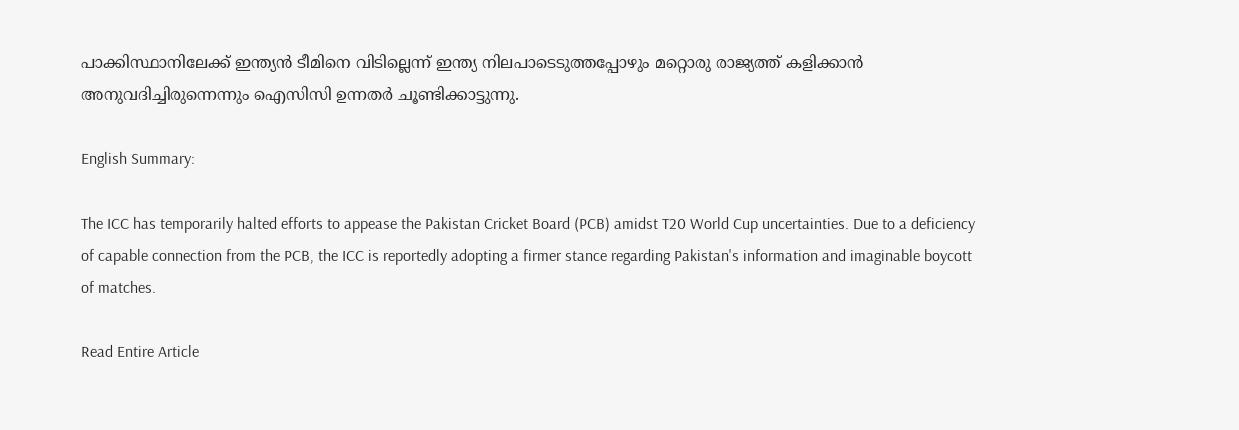പാക്കിസ്ഥാനിലേക്ക് ഇന്ത്യൻ ടീമിനെ വിടില്ലെന്ന് ഇന്ത്യ നിലപാടെടുത്തപ്പോഴും മറ്റൊരു രാജ്യത്ത് കളിക്കാൻ അനുവദിച്ചിരുന്നെന്നും ഐസിസി ഉന്നതർ ചൂണ്ടിക്കാട്ടുന്നു.

English Summary:

The ICC has temporarily halted efforts to appease the Pakistan Cricket Board (PCB) amidst T20 World Cup uncertainties. Due to a deficiency of capable connection from the PCB, the ICC is reportedly adopting a firmer stance regarding Pakistan's information and imaginable boycott of matches.

Read Entire Article